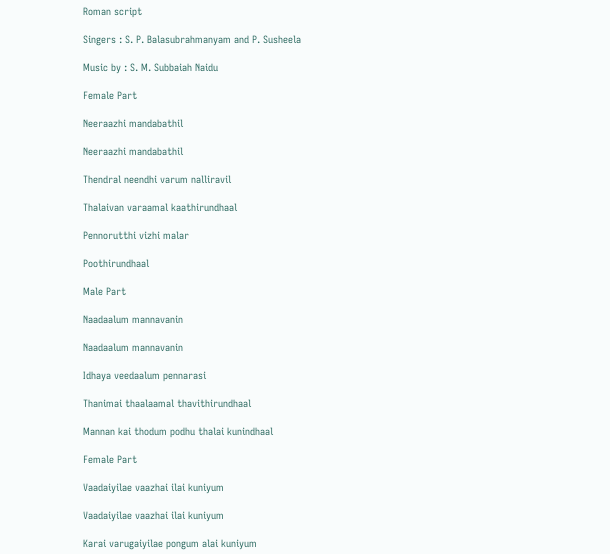Roman script

Singers : S. P. Balasubrahmanyam and P. Susheela

Music by : S. M. Subbaiah Naidu

Female Part

Neeraazhi mandabathil

Neeraazhi mandabathil

Thendral neendhi varum nalliravil

Thalaivan varaamal kaathirundhaal

Pennorutthi vizhi malar

Poothirundhaal

Male Part

Naadaalum mannavanin

Naadaalum mannavanin

Idhaya veedaalum pennarasi

Thanimai thaalaamal thavithirundhaal

Mannan kai thodum podhu thalai kunindhaal

Female Part

Vaadaiyilae vaazhai ilai kuniyum

Vaadaiyilae vaazhai ilai kuniyum

Karai varugaiyilae pongum alai kuniyum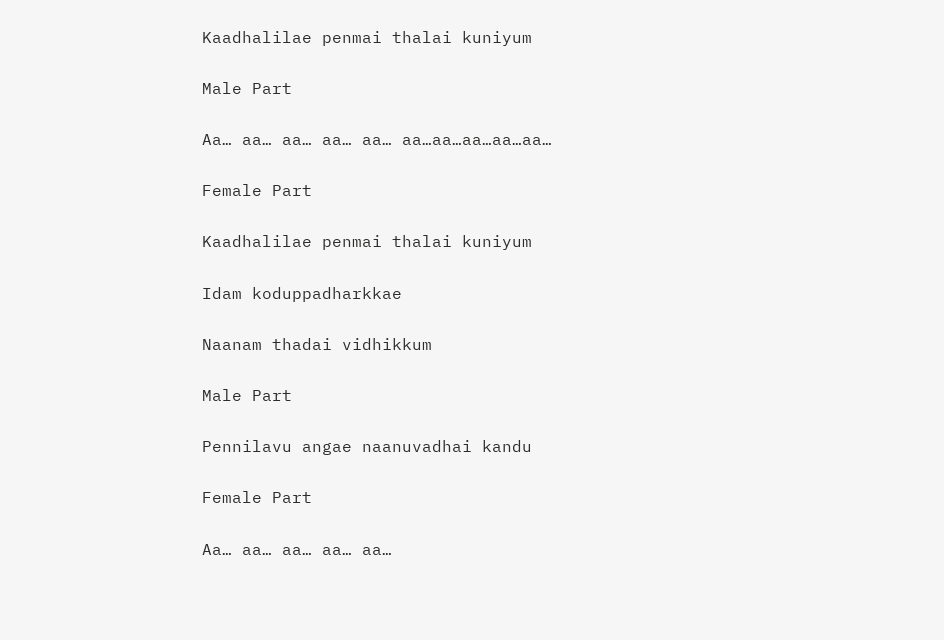Kaadhalilae penmai thalai kuniyum

Male Part

Aa… aa… aa… aa… aa… aa…aa…aa…aa…aa…

Female Part

Kaadhalilae penmai thalai kuniyum

Idam koduppadharkkae

Naanam thadai vidhikkum

Male Part

Pennilavu angae naanuvadhai kandu

Female Part

Aa… aa… aa… aa… aa…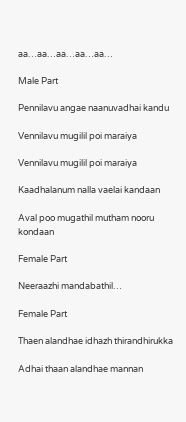aa…aa…aa…aa…aa…

Male Part

Pennilavu angae naanuvadhai kandu

Vennilavu mugilil poi maraiya

Vennilavu mugilil poi maraiya

Kaadhalanum nalla vaelai kandaan

Aval poo mugathil mutham nooru kondaan

Female Part

Neeraazhi mandabathil…

Female Part

Thaen alandhae idhazh thirandhirukka

Adhai thaan alandhae mannan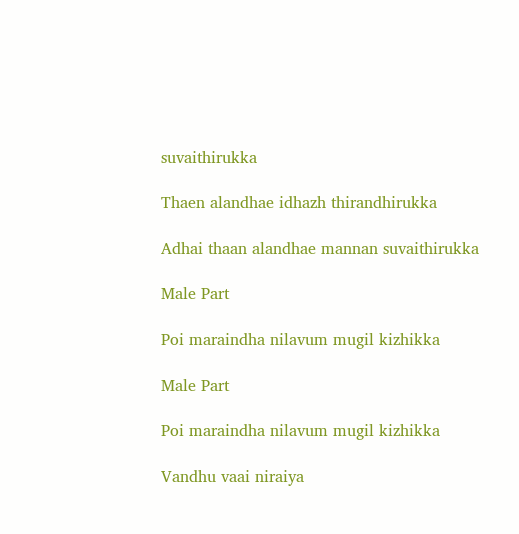suvaithirukka

Thaen alandhae idhazh thirandhirukka

Adhai thaan alandhae mannan suvaithirukka

Male Part

Poi maraindha nilavum mugil kizhikka

Male Part

Poi maraindha nilavum mugil kizhikka

Vandhu vaai niraiya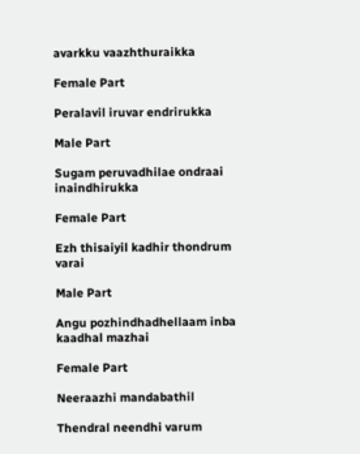avarkku vaazhthuraikka

Female Part

Peralavil iruvar endrirukka

Male Part

Sugam peruvadhilae ondraai inaindhirukka

Female Part

Ezh thisaiyil kadhir thondrum varai

Male Part

Angu pozhindhadhellaam inba kaadhal mazhai

Female Part

Neeraazhi mandabathil

Thendral neendhi varum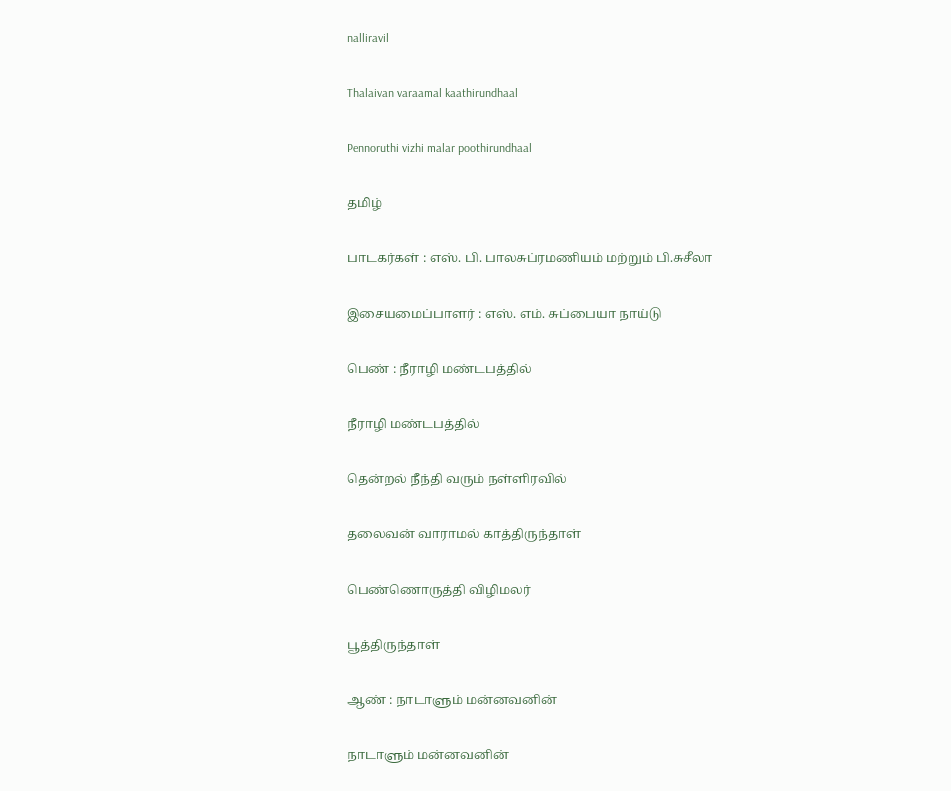nalliravil

Thalaivan varaamal kaathirundhaal

Pennoruthi vizhi malar poothirundhaal

தமிழ்

பாடகர்கள் : எஸ். பி. பாலசுப்ரமணியம் மற்றும் பி.சுசீலா

இசையமைப்பாளர் : எஸ். எம். சுப்பையா நாய்டு

பெண் : நீராழி மண்டபத்தில்

நீராழி மண்டபத்தில்

தென்றல் நீந்தி வரும் நள்ளிரவில்

தலைவன் வாராமல் காத்திருந்தாள்

பெண்ணொருத்தி விழிமலர்

பூத்திருந்தாள்

ஆண் : நாடாளும் மன்னவனின்

நாடாளும் மன்னவனின்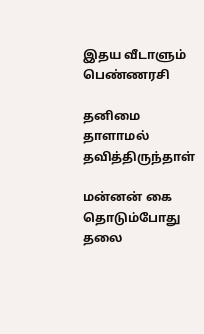இதய வீடாளும் பெண்ணரசி

தனிமை தாளாமல் தவித்திருந்தாள்

மன்னன் கை தொடும்போது தலை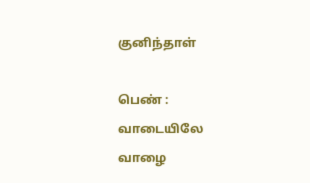குனிந்தாள்

பெண் : வாடையிலே வாழை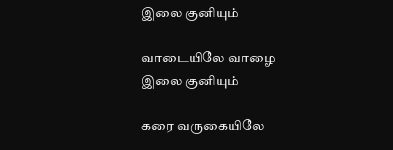இலை குனியும்

வாடையிலே வாழை இலை குனியும்

கரை வருகையிலே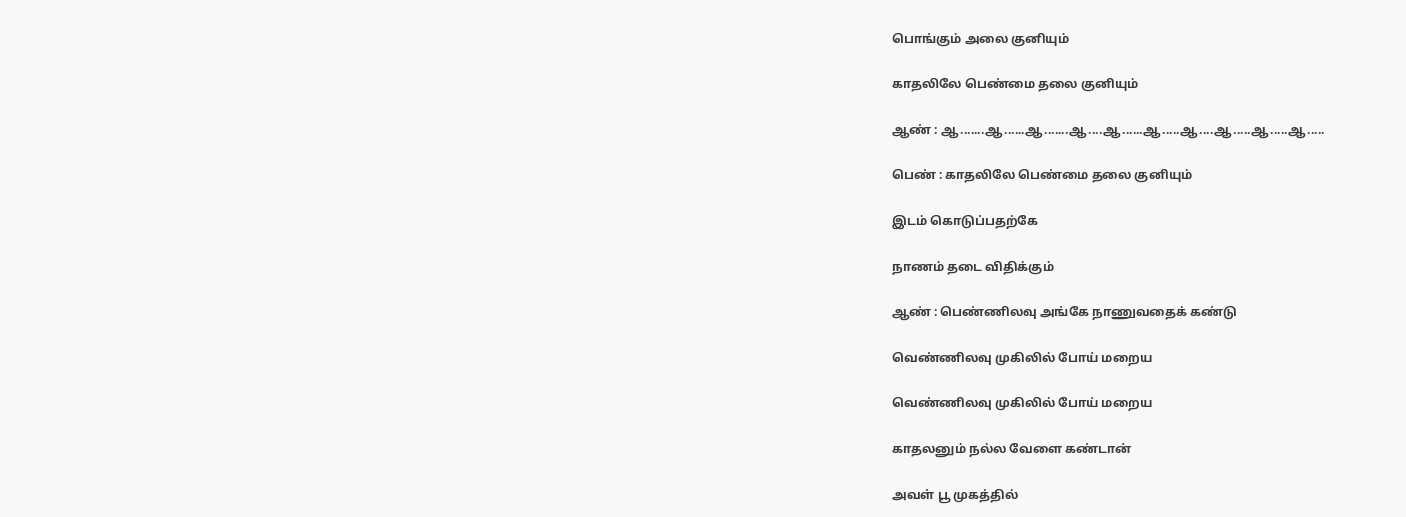பொங்கும் அலை குனியும்

காதலிலே பெண்மை தலை குனியும்

ஆண் : ஆ.......ஆ......ஆ.......ஆ....ஆ......ஆ.....ஆ....ஆ.....ஆ.....ஆ.....

பெண் : காதலிலே பெண்மை தலை குனியும்

இடம் கொடுப்பதற்கே

நாணம் தடை விதிக்கும்

ஆண் : பெண்ணிலவு அங்கே நாணுவதைக் கண்டு

வெண்ணிலவு முகிலில் போய் மறைய

வெண்ணிலவு முகிலில் போய் மறைய

காதலனும் நல்ல வேளை கண்டான்

அவள் பூ முகத்தில்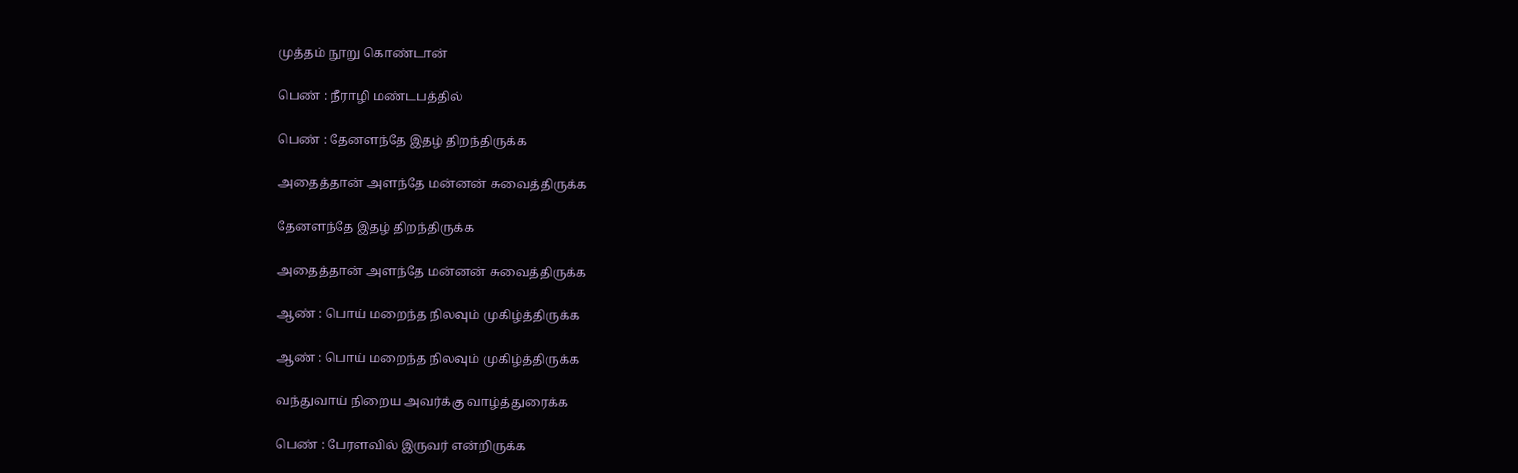முத்தம் நூறு கொண்டான்

பெண் : நீராழி மண்டபத்தில்

பெண் : தேனளந்தே இதழ் திறந்திருக்க

அதைத்தான் அளந்தே மன்னன் சுவைத்திருக்க

தேனளந்தே இதழ் திறந்திருக்க

அதைத்தான் அளந்தே மன்னன் சுவைத்திருக்க

ஆண் : பொய் மறைந்த நிலவும் முகிழ்த்திருக்க

ஆண் : பொய் மறைந்த நிலவும் முகிழ்த்திருக்க

வந்துவாய் நிறைய அவர்க்கு வாழ்த்துரைக்க

பெண் : பேரளவில் இருவர் என்றிருக்க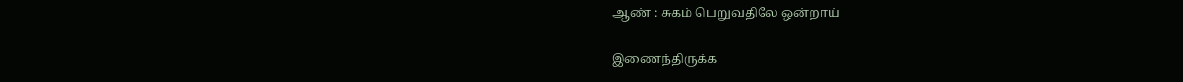ஆண் : சுகம் பெறுவதிலே ஒன்றாய்

இணைந்திருக்க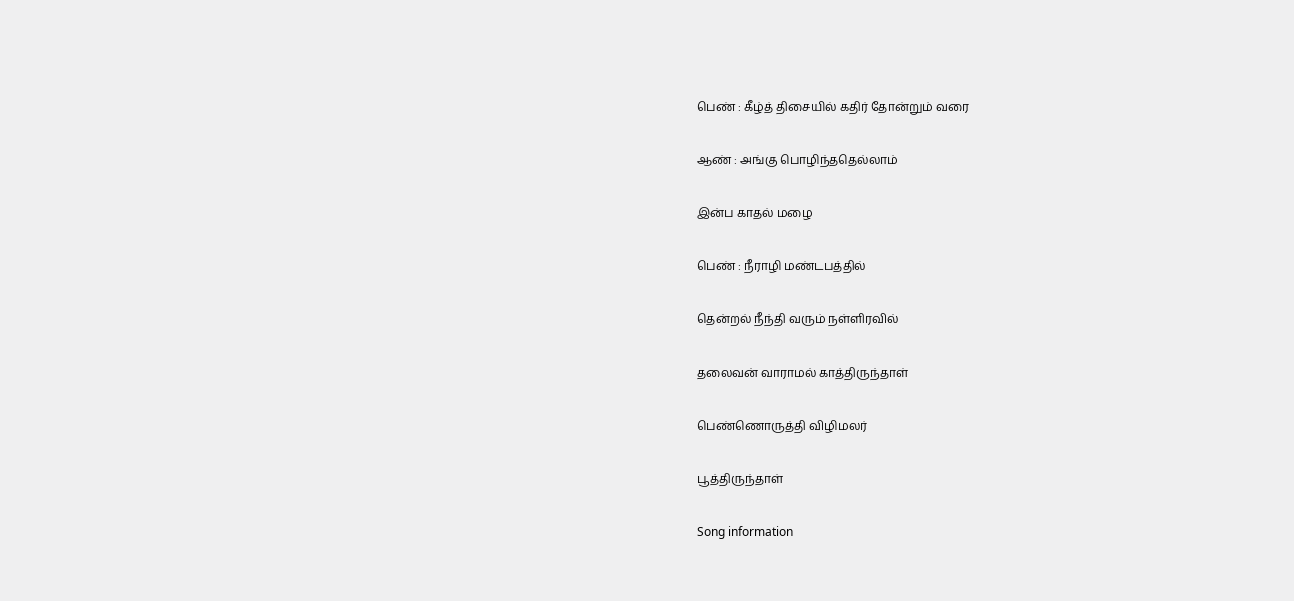பெண் : கீழ்த் திசையில் கதிர் தோன்றும் வரை

ஆண் : அங்கு பொழிந்ததெல்லாம்

இன்ப காதல் மழை

பெண் : நீராழி மண்டபத்தில்

தென்றல் நீந்தி வரும் நள்ளிரவில்

தலைவன் வாராமல் காத்திருந்தாள்

பெண்ணொருத்தி விழிமலர்

பூத்திருந்தாள்

Song information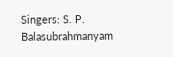Singers: S. P. Balasubrahmanyam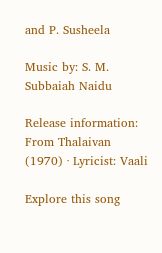and P. Susheela

Music by: S. M. Subbaiah Naidu

Release information: From Thalaivan (1970) · Lyricist: Vaali

Explore this song